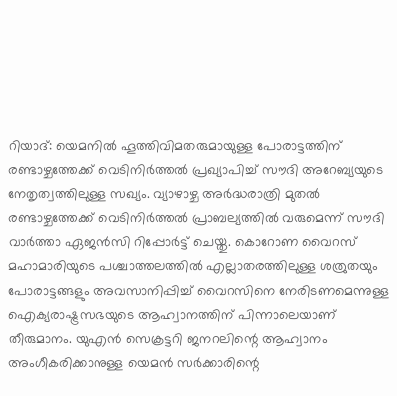റിയാദ്: യെമനിൽ ഹൂത്തിവിമതരുമായുള്ള പോരാട്ടത്തിന് രണ്ടാഴ്ചത്തേക്ക് വെടിനിർത്തൽ പ്രഖ്യാപിച്ച് സൗദി അറേബ്യയുടെ നേതൃത്വത്തിലുള്ള സഖ്യം. വ്യാഴാഴ്ച അർദ്ധരാത്രി മുതൽ രണ്ടാഴ്ചത്തേക്ക് വെടിനിർത്തൽ പ്രാബല്യത്തിൽ വരുമെന്ന് സൗദി വാർത്താ ഏജൻസി റിപ്പോർട്ട് ചെയ്തു. കൊറോണ വൈറസ് മഹാമാരിയുടെ പശ്ചാത്തലത്തിൽ എല്ലാതരത്തിലുള്ള ശത്രുതയും പോരാട്ടങ്ങളും അവസാനിപ്പിച്ച് വൈറസിനെ നേരിടണമെന്നുള്ള ഐക്യരാഷ്ട്രസഭയുടെ ആഹ്വാനത്തിന് പിന്നാലെയാണ് തീരുമാനം. യുഎൻ സെക്രട്ടറി ജനറലിന്റെ ആഹ്വാനം അംഗീകരിക്കാനുള്ള യെമൻ സർക്കാരിന്റെ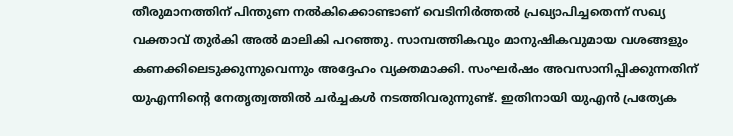തീരുമാനത്തിന് പിന്തുണ നൽകിക്കൊണ്ടാണ് വെടിനിർത്തൽ പ്രഖ്യാപിച്ചതെന്ന് സഖ്യ വക്താവ് തുർകി അൽ മാലികി പറഞ്ഞു. സാമ്പത്തികവും മാനുഷികവുമായ വശങ്ങളും കണക്കിലെടുക്കുന്നുവെന്നും അദ്ദേഹം വ്യക്തമാക്കി. സംഘർഷം അവസാനിപ്പിക്കുന്നതിന് യുഎന്നിന്റെ നേതൃത്വത്തിൽ ചർച്ചകൾ നടത്തിവരുന്നുണ്ട്. ഇതിനായി യുഎൻ പ്രത്യേക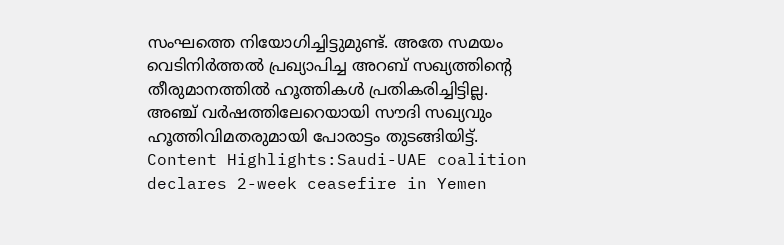സംഘത്തെ നിയോഗിച്ചിട്ടുമുണ്ട്. അതേ സമയം വെടിനിർത്തൽ പ്രഖ്യാപിച്ച അറബ് സഖ്യത്തിന്റെ തീരുമാനത്തിൽ ഹൂത്തികൾ പ്രതികരിച്ചിട്ടില്ല. അഞ്ച് വർഷത്തിലേറെയായി സൗദി സഖ്യവും ഹൂത്തിവിമതരുമായി പോരാട്ടം തുടങ്ങിയിട്ട്. Content Highlights:Saudi-UAE coalition declares 2-week ceasefire in Yemen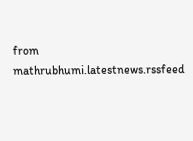from mathrubhumi.latestnews.rssfeed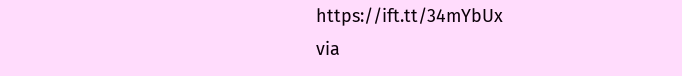https://ift.tt/34mYbUx
via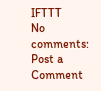IFTTT
No comments:
Post a Comment